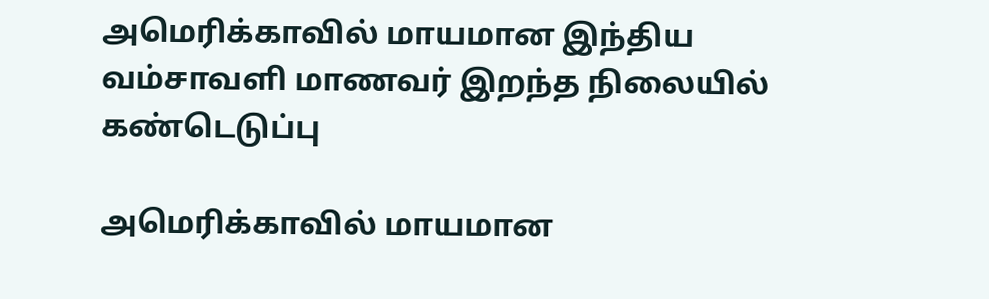அமெரிக்காவில் மாயமான இந்திய வம்சாவளி மாணவர் இறந்த நிலையில் கண்டெடுப்பு

அமெரிக்காவில் மாயமான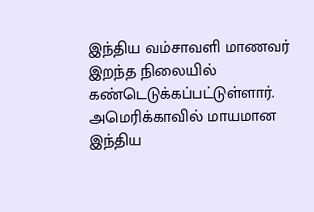இந்திய வம்சாவளி மாணவர் இறந்த நிலையில் கண்டெடுக்கப்பட்டுள்ளார்.
அமெரிக்காவில் மாயமான இந்திய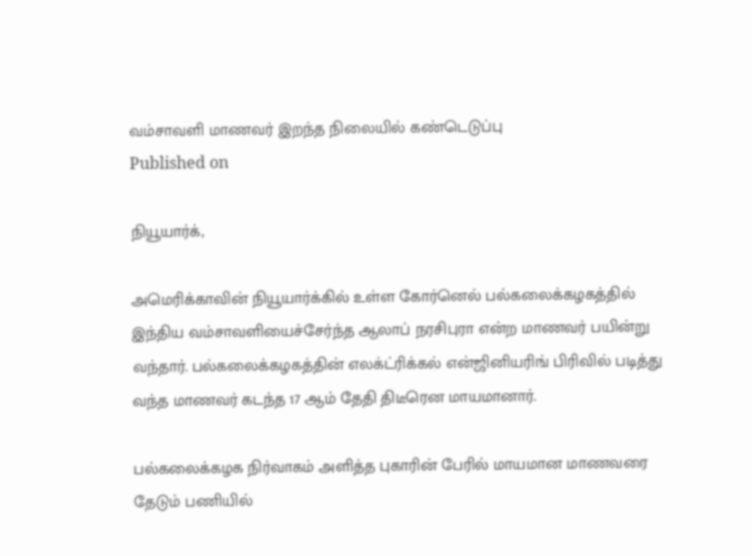வம்சாவளி மாணவர் இறந்த நிலையில் கண்டெடுப்பு
Published on

நியூயார்க்,

அமெரிக்காவின் நியூயார்க்கில் உள்ள கோர்னெல் பல்கலைக்கழகத்தில் இந்திய வம்சாவளியைச்சேர்ந்த ஆலாப் நரசிபுரா என்ற மாணவர் பயின்று வந்தார். பல்கலைக்கழகத்தின் எலக்ட்ரிக்கல் என்ஜினியரிங் பிரிவில் படித்து வந்த மாணவர் கடந்த 17 ஆம் தேதி திடீரென மாயமானார்.

பல்கலைக்கழக நிர்வாகம் அளித்த புகாரின் பேரில் மாயமான மாணவரை தேடும் பணியில்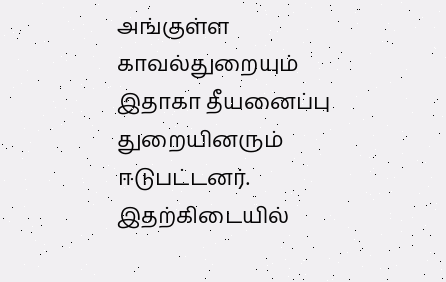அங்குள்ள காவல்துறையும் இதாகா தீயனைப்பு துறையினரும் ஈடுபட்டனர். இதற்கிடையில்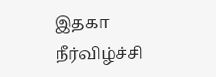இதகா நீர்விழ்ச்சி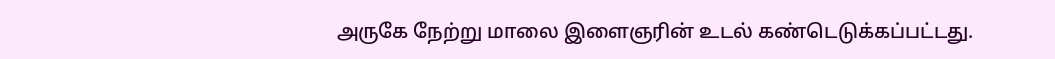அருகே நேற்று மாலை இளைஞரின் உடல் கண்டெடுக்கப்பட்டது.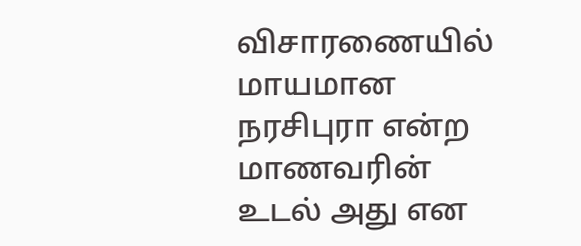விசாரணையில் மாயமான நரசிபுரா என்ற மாணவரின் உடல் அது என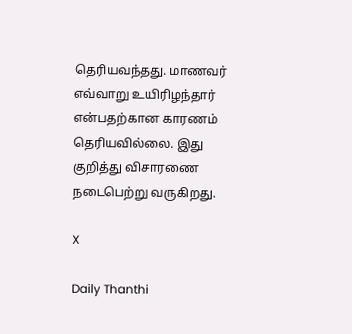தெரியவந்தது. மாணவர் எவ்வாறு உயிரிழந்தார் என்பதற்கான காரணம் தெரியவில்லை. இது குறித்து விசாரணை நடைபெற்று வருகிறது.

X

Daily Thanthi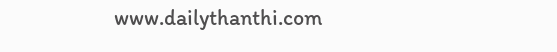www.dailythanthi.com